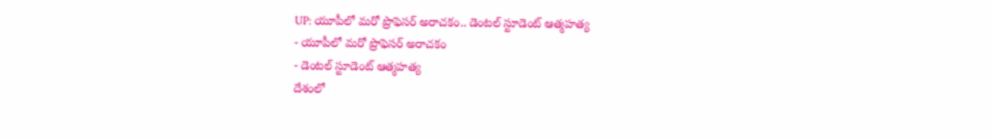UP: యూపీలో మరో ప్రొఫెసర్ అరాచకం.. డెంటల్ స్టూడెంట్ ఆత్మహత్య
- యూపీలో మరో ప్రొఫెసర్ అరాచకం
- డెంటల్ స్టూడెంట్ ఆత్మహత్య
దేశంలో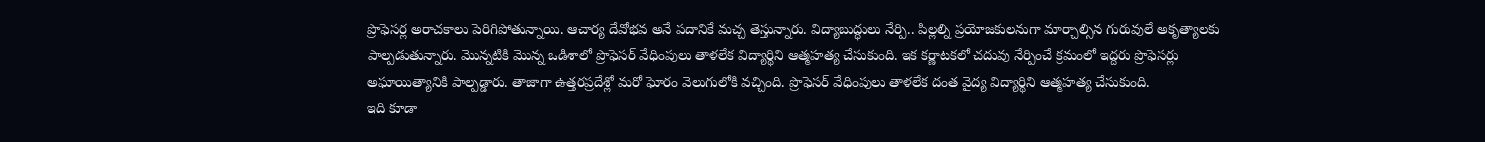ప్రొఫెసర్ల అరాచకాలు పెరిగిపోతున్నాయి. ఆచార్య దేవోభవ అనే పదానికే మచ్చ తెస్తున్నారు. విద్యాబుద్ధులు నేర్పి.. పిల్లల్ని ప్రయోజకులనుగా మార్చాల్సిన గురువులే అకృత్యాలకు పాల్పడుతున్నారు. మొన్నటికి మొన్న ఒడిశాలో ప్రొఫెసర్ వేధింపులు తాళలేక విద్యార్థిని ఆత్మహత్య చేసుకుంది. ఇక కర్ణాటకలో చదువు నేర్పించే క్రమంలో ఇద్దరు ప్రొఫెసర్లు అఘాయిత్యానికి పాల్పడ్డారు. తాజాగా ఉత్తరప్రదేశ్లో మరో ఘోరం వెలుగులోకి వచ్చింది. ప్రొఫెసర్ వేధింపులు తాళలేక దంత వైద్య విద్యార్థిని ఆత్మహత్య చేసుకుంది.
ఇది కూడా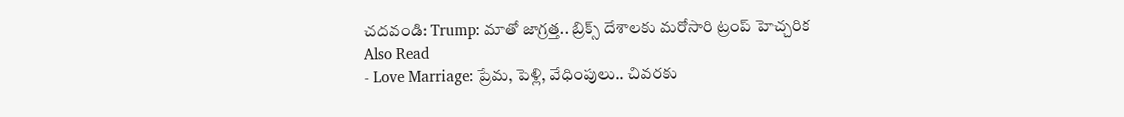చదవండి: Trump: మాతో జాగ్రత్త.. బ్రిక్స్ దేశాలకు మరోసారి ట్రంప్ హెచ్చరిక
Also Read
- Love Marriage: ప్రేమ, పెళ్లి, వేధింపులు.. చివరకు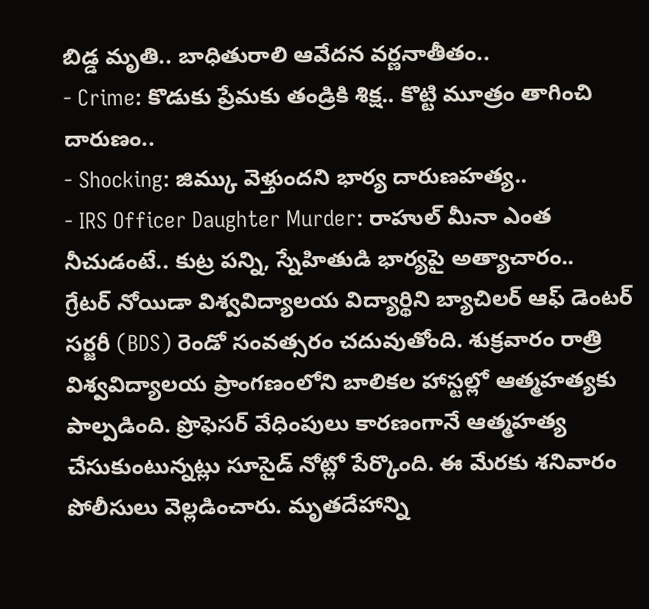బిడ్డ మృతి.. బాధితురాలి ఆవేదన వర్ణనాతీతం..
- Crime: కొడుకు ప్రేమకు తండ్రికి శిక్ష.. కొట్టి మూత్రం తాగించి దారుణం..
- Shocking: జిమ్కు వెళ్తుందని భార్య దారుణహత్య..
- IRS Officer Daughter Murder: రాహుల్ మీనా ఎంత నీచుడంటే.. కుట్ర పన్ని, స్నేహితుడి భార్యపై అత్యాచారం..
గ్రేటర్ నోయిడా విశ్వవిద్యాలయ విద్యార్థిని బ్యాచిలర్ ఆఫ్ డెంటర్ సర్జరీ (BDS) రెండో సంవత్సరం చదువుతోంది. శుక్రవారం రాత్రి విశ్వవిద్యాలయ ప్రాంగణంలోని బాలికల హాస్టల్లో ఆత్మహత్యకు పాల్పడింది. ప్రొఫెసర్ వేధింపులు కారణంగానే ఆత్మహత్య చేసుకుంటున్నట్లు సూసైడ్ నోట్లో పేర్కొంది. ఈ మేరకు శనివారం పోలీసులు వెల్లడించారు. మృతదేహాన్ని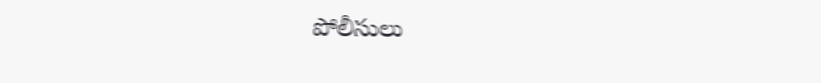పోలీసులు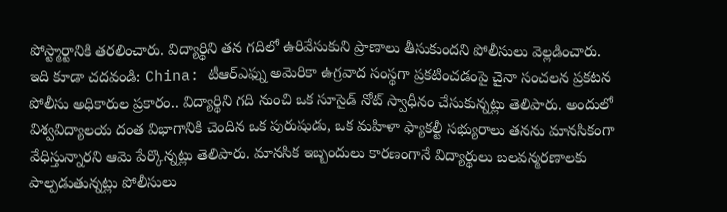పోస్ట్మార్టానికి తరలించారు. విద్యార్థిని తన గదిలో ఉరివేసుకుని ప్రాణాలు తీసుకుందని పోలీసులు వెల్లడించారు.
ఇది కూడా చదవండి: China: టీఆర్ఎఫ్ను అమెరికా ఉగ్రవాద సంస్థగా ప్రకటించడంపై చైనా సంచలన ప్రకటన
పోలీసు అధికారుల ప్రకారం.. విద్యార్థిని గది నుంచి ఒక సూసైడ్ నోట్ స్వాధీనం చేసుకున్నట్లు తెలిపారు. అందులో విశ్వవిద్యాలయ దంత విభాగానికి చెందిన ఒక పురుషుడు, ఒక మహిళా ఫ్యాకల్టీ సభ్యురాలు తనను మానసికంగా వేధిస్తున్నారని ఆమె పేర్కొన్నట్లు తెలిపారు. మానసిక ఇబ్బందులు కారణంగానే విద్యార్థులు బలవన్మరణాలకు పాల్పడుతున్నట్లు పోలీసులు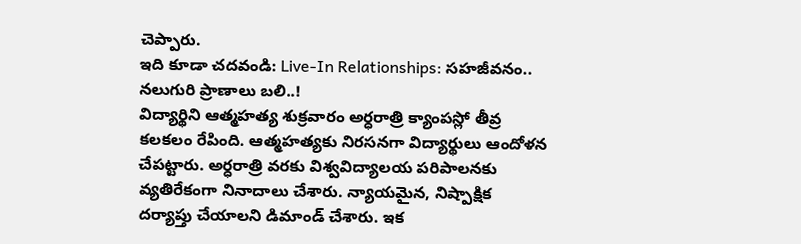చెప్పారు.
ఇది కూడా చదవండి: Live-In Relationships: సహజీవనం.. నలుగురి ప్రాణాలు బలి..!
విద్యార్థిని ఆత్మహత్య శుక్రవారం అర్ధరాత్రి క్యాంపస్లో తీవ్ర కలకలం రేపింది. ఆత్మహత్యకు నిరసనగా విద్యార్థులు ఆందోళన చేపట్టారు. అర్ధరాత్రి వరకు విశ్వవిద్యాలయ పరిపాలనకు వ్యతిరేకంగా నినాదాలు చేశారు. న్యాయమైన, నిష్పాక్షిక దర్యాప్తు చేయాలని డిమాండ్ చేశారు. ఇక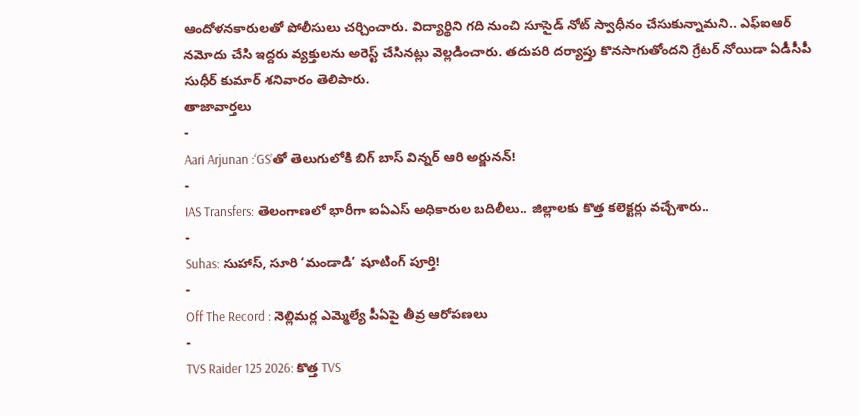ఆందోళనకారులతో పోలీసులు చర్చించారు. విద్యార్థిని గది నుంచి సూసైడ్ నోట్ స్వాధీనం చేసుకున్నామని.. ఎఫ్ఐఆర్ నమోదు చేసి ఇద్దరు వ్యక్తులను అరెస్ట్ చేసినట్లు వెల్లడించారు. తదుపరి దర్యాప్తు కొనసాగుతోందని గ్రేటర్ నోయిడా ఏడీసీపీ సుధీర్ కుమార్ శనివారం తెలిపారు.
తాజావార్తలు
-
Aari Arjunan :‘GS’తో తెలుగులోకి బిగ్ బాస్ విన్నర్ ఆరి అర్జునన్!
-
IAS Transfers: తెలంగాణలో భారీగా ఐఏఎస్ అధికారుల బదిలీలు.. జిల్లాలకు కొత్త కలెక్టర్లు వచ్చేశారు..
-
Suhas: సుహాస్, సూరి ‘మండాడి’ షూటింగ్ పూర్తి!
-
Off The Record : నెల్లిమర్ల ఎమ్మెల్యే పీఏపై తీవ్ర ఆరోపణలు
-
TVS Raider 125 2026: కొత్త TVS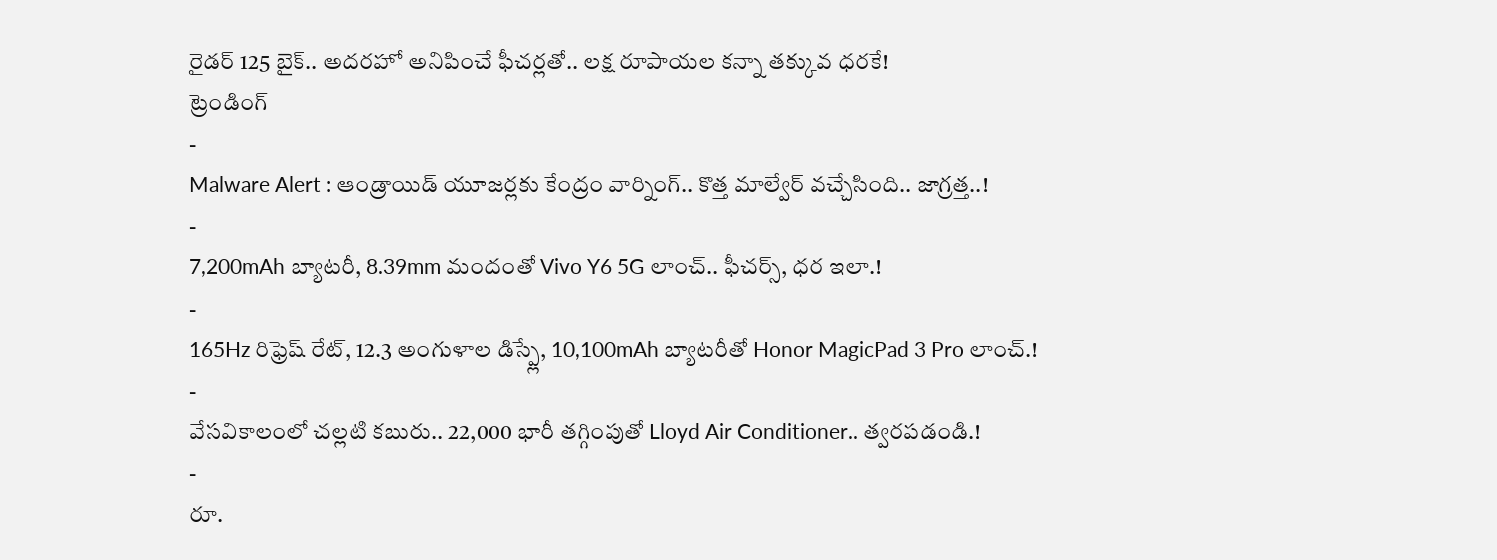రైడర్ 125 బైక్.. అదరహో అనిపించే ఫీచర్లతో.. లక్ష రూపాయల కన్నా తక్కువ ధరకే!
ట్రెండింగ్
-
Malware Alert : ఆండ్రాయిడ్ యూజర్లకు కేంద్రం వార్నింగ్.. కొత్త మాల్వేర్ వచ్చేసింది.. జాగ్రత్త..!
-
7,200mAh బ్యాటరీ, 8.39mm మందంతో Vivo Y6 5G లాంచ్.. ఫీచర్స్, ధర ఇలా.!
-
165Hz రిఫ్రెష్ రేట్, 12.3 అంగుళాల డిస్ప్లే, 10,100mAh బ్యాటరీతో Honor MagicPad 3 Pro లాంచ్.!
-
వేసవికాలంలో చల్లటి కబురు.. 22,000 భారీ తగ్గింపుతో Lloyd Air Conditioner.. త్వరపడండి.!
-
రూ.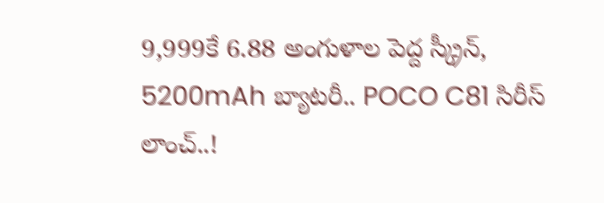9,999కే 6.88 అంగుళాల పెద్ద స్క్రీన్, 5200mAh బ్యాటరీ.. POCO C81 సిరీస్ లాంచ్..!